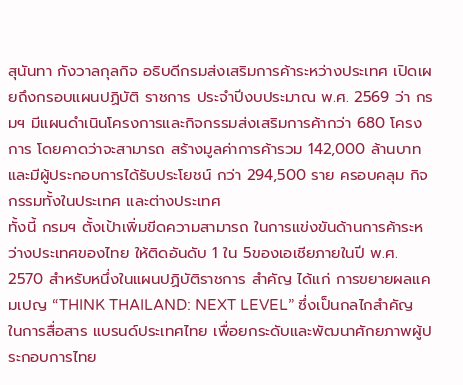สุนันทา กังวาลกุลกิจ อธิบดีกรมส่งเสริมการค้าระหว่างประเทศ เปิดเผยถึงกรอบแผนปฏิบัติ ราชการ ประจำปีงบประมาณ พ.ศ. 2569 ว่า กรมฯ มีแผนดำเนินโครงการและกิจกรรมส่งเสริมการค้ากว่า 680 โครงการ โดยคาดว่าจะสามารถ สร้างมูลค่าการค้ารวม 142,000 ล้านบาท และมีผู้ประกอบการได้รับประโยชน์ กว่า 294,500 ราย ครอบคลุม กิจกรรมทั้งในประเทศ และต่างประเทศ
ทั้งนี้ กรมฯ ตั้งเป้าเพิ่มขีดความสามารถ ในการแข่งขันด้านการค้าระหว่างประเทศของไทย ให้ติดอันดับ 1 ใน 5ของเอเชียภายในปี พ.ศ. 2570 สำหรับหนึ่งในแผนปฏิบัติราชการ สำคัญ ได้แก่ การขยายผลแคมเปญ “THINK THAILAND: NEXT LEVEL” ซึ่งเป็นกลไกสำคัญในการสื่อสาร แบรนด์ประเทศไทย เพื่อยกระดับและพัฒนาศักยภาพผู้ประกอบการไทย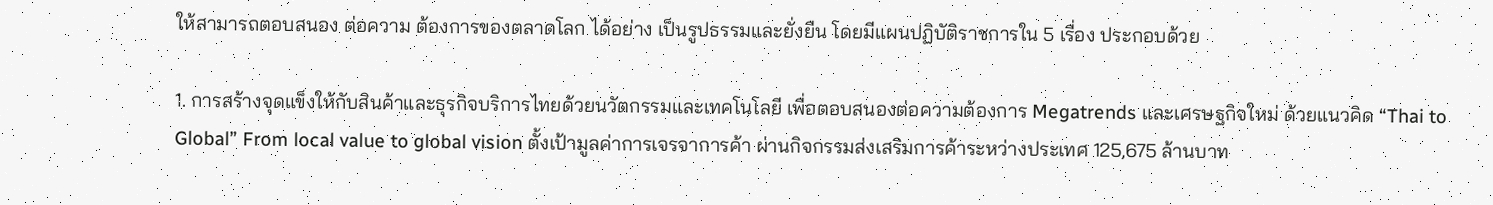ให้สามารถตอบสนอง ต่อความ ต้องการของตลาดโลก ได้อย่าง เป็นรูปธรรมและยั่งยืน โดยมีแผนปฏิบัติราชการใน 5 เรื่อง ประกอบด้วย

1. การสร้างจุดแข็งให้กับสินค้าและธุรกิจบริการไทยด้วยนวัตกรรมและเทคโนโลยี เพื่อตอบสนองต่อความต้องการ Megatrends และเศรษฐกิจใหม่ ด้วยแนวคิด “Thai to Global” From local value to global vision ตั้งเป้ามูลค่าการเจรจาการค้า ผ่านกิจกรรมส่งเสริมการค้าระหว่างประเทศ 125,675 ล้านบาท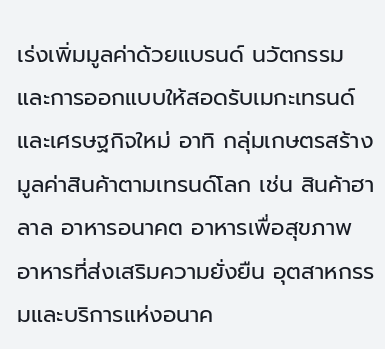เร่งเพิ่มมูลค่าด้วยแบรนด์ นวัตกรรม และการออกแบบให้สอดรับเมกะเทรนด์ และเศรษฐกิจใหม่ อาทิ กลุ่มเกษตรสร้างมูลค่าสินค้าตามเทรนด์โลก เช่น สินค้าฮาลาล อาหารอนาคต อาหารเพื่อสุขภาพ อาหารที่ส่งเสริมความยั่งยืน อุตสาหกรรมและบริการแห่งอนาค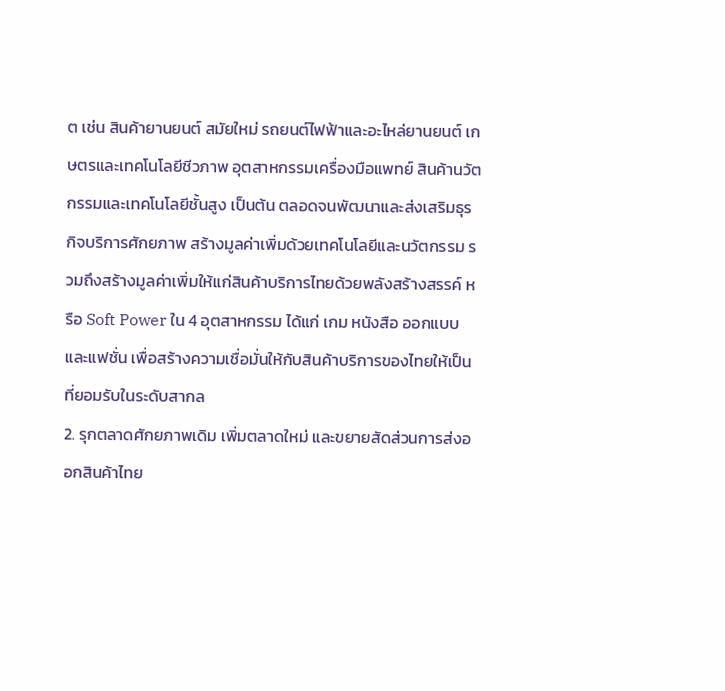ต เช่น สินค้ายานยนต์ สมัยใหม่ รถยนต์ไฟฟ้าและอะไหล่ยานยนต์ เกษตรและเทคโนโลยีชีวภาพ อุตสาหกรรมเครื่องมือแพทย์ สินค้านวัตกรรมและเทคโนโลยีชั้นสูง เป็นต้น ตลอดจนพัฒนาและส่งเสริมธุรกิจบริการศักยภาพ สร้างมูลค่าเพิ่มด้วยเทคโนโลยีและนวัตกรรม รวมถึงสร้างมูลค่าเพิ่มให้แก่สินค้าบริการไทยด้วยพลังสร้างสรรค์ หรือ Soft Power ใน 4 อุตสาหกรรม ได้แก่ เกม หนังสือ ออกแบบ และแฟชั่น เพื่อสร้างความเชื่อมั่นให้กับสินค้าบริการของไทยให้เป็นที่ยอมรับในระดับสากล
2. รุกตลาดศักยภาพเดิม เพิ่มตลาดใหม่ และขยายสัดส่วนการส่งออกสินค้าไทย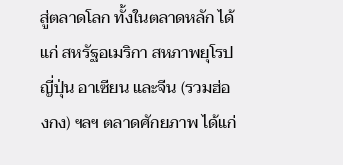สู่ตลาดโลก ทั้งในตลาดหลัก ได้แก่ สหรัฐอเมริกา สหภาพยุโรป ญี่ปุ่น อาเซียน และจีน (รวมฮ่องกง) ฯลฯ ตลาดศักยภาพ ได้แก่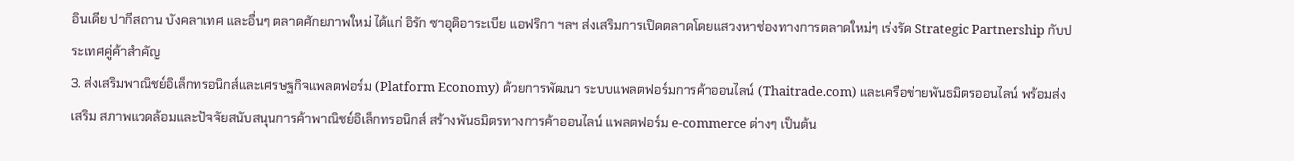อินเดีย ปากีสถาน บังคลาเทศ และอื่นๆ ตลาดศักยภาพใหม่ ได้แก่ อิรัก ซาอุดิอาระเบีย แอฟริกา ฯลฯ ส่งเสริมการเปิดตลาดโดยแสวงหาช่องทางการตลาดใหม่ๆ เร่งรัด Strategic Partnership กับประเทศคู่ค้าสำคัญ
3. ส่งเสริมพาณิชย์อิเล็กทรอนิกส์และเศรษฐกิจแพลตฟอร์ม (Platform Economy) ด้วยการพัฒนา ระบบแพลตฟอร์มการค้าออนไลน์ (Thaitrade.com) และเครือข่ายพันธมิตรออนไลน์ พร้อมส่งเสริม สภาพแวดล้อมและปัจจัยสนับสนุนการค้าพาณิชย์อิเล็กทรอนิกส์ สร้างพันธมิตรทางการค้าออนไลน์ แพลตฟอร์ม e-commerce ต่างๆ เป็นต้น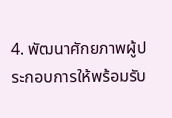4. พัฒนาศักยภาพผู้ประกอบการให้พร้อมรับ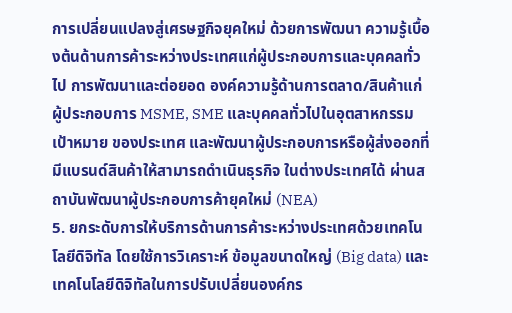การเปลี่ยนแปลงสู่เศรษฐกิจยุคใหม่ ด้วยการพัฒนา ความรู้เบื้องต้นด้านการค้าระหว่างประเทศแก่ผู้ประกอบการและบุคคลทั่วไป การพัฒนาและต่อยอด องค์ความรู้ด้านการตลาด/สินค้าแก่ผู้ประกอบการ MSME, SME และบุคคลทั่วไปในอุตสาหกรรมเป้าหมาย ของประเทศ และพัฒนาผู้ประกอบการหรือผู้ส่งออกที่มีแบรนด์สินค้าให้สามารถดำเนินธุรกิจ ในต่างประเทศได้ ผ่านสถาบันพัฒนาผู้ประกอบการค้ายุคใหม่ (NEA)
5. ยกระดับการให้บริการด้านการค้าระหว่างประเทศด้วยเทคโนโลยีดิจิทัล โดยใช้การวิเคราะห์ ข้อมูลขนาดใหญ่ (Big data) และเทคโนโลยีดิจิทัลในการปรับเปลี่ยนองค์กร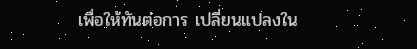เพื่อให้ทันต่อการ เปลี่ยนแปลงใน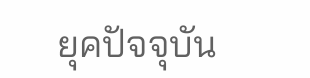ยุคปัจจุบัน